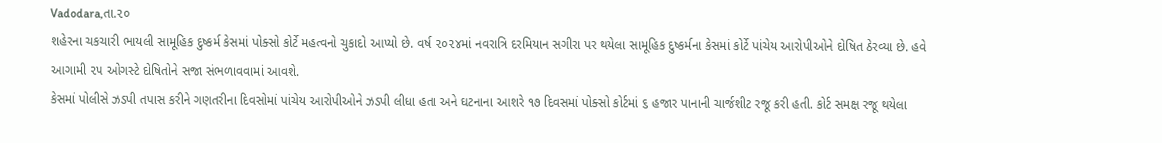Vadodara,તા.૨૦
શહેરના ચકચારી ભાયલી સામૂહિક દુષ્કર્મ કેસમાં પોક્સો કોર્ટે મહત્વનો ચુકાદો આપ્યો છે. વર્ષ ૨૦૨૪માં નવરાત્રિ દરમિયાન સગીરા પર થયેલા સામૂહિક દુષ્કર્મના કેસમાં કોર્ટે પાંચેય આરોપીઓને દોષિત ઠેરવ્યા છે. હવે આગામી ૨૫ ઓગસ્ટે દોષિતોને સજા સંભળાવવામાં આવશે.
કેસમાં પોલીસે ઝડપી તપાસ કરીને ગણતરીના દિવસોમાં પાંચેય આરોપીઓને ઝડપી લીધા હતા અને ઘટનાના આશરે ૧૭ દિવસમાં પોક્સો કોર્ટમાં ૬ હજાર પાનાની ચાર્જશીટ રજૂ કરી હતી. કોર્ટ સમક્ષ રજૂ થયેલા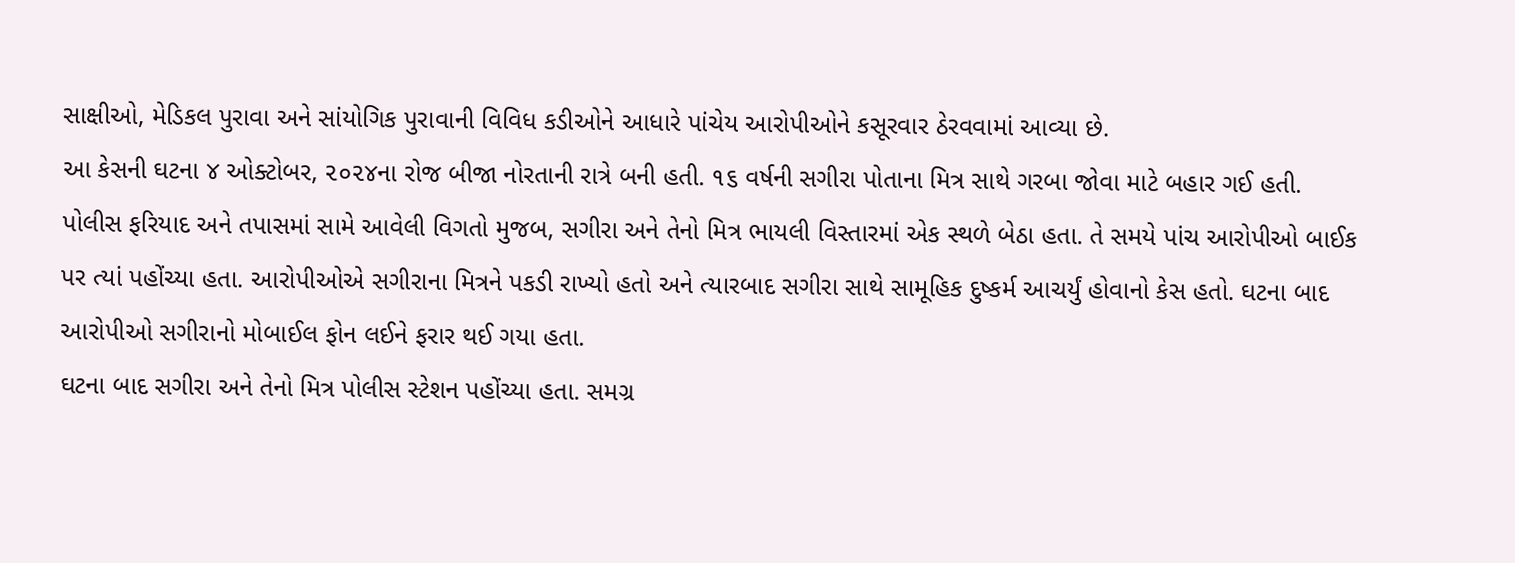સાક્ષીઓ, મેડિકલ પુરાવા અને સાંયોગિક પુરાવાની વિવિધ કડીઓને આધારે પાંચેય આરોપીઓને કસૂરવાર ઠેરવવામાં આવ્યા છે.
આ કેસની ઘટના ૪ ઓક્ટોબર, ૨૦૨૪ના રોજ બીજા નોરતાની રાત્રે બની હતી. ૧૬ વર્ષની સગીરા પોતાના મિત્ર સાથે ગરબા જોવા માટે બહાર ગઈ હતી. પોલીસ ફરિયાદ અને તપાસમાં સામે આવેલી વિગતો મુજબ, સગીરા અને તેનો મિત્ર ભાયલી વિસ્તારમાં એક સ્થળે બેઠા હતા. તે સમયે પાંચ આરોપીઓ બાઈક પર ત્યાં પહોંચ્યા હતા. આરોપીઓએ સગીરાના મિત્રને પકડી રાખ્યો હતો અને ત્યારબાદ સગીરા સાથે સામૂહિક દુષ્કર્મ આચર્યું હોવાનો કેસ હતો. ઘટના બાદ આરોપીઓ સગીરાનો મોબાઈલ ફોન લઈને ફરાર થઈ ગયા હતા.
ઘટના બાદ સગીરા અને તેનો મિત્ર પોલીસ સ્ટેશન પહોંચ્યા હતા. સમગ્ર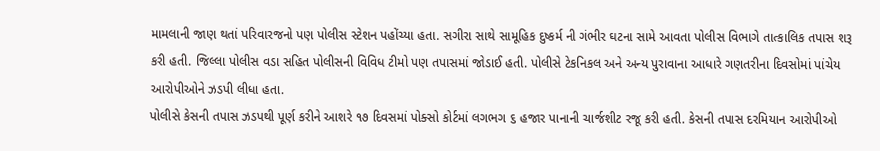મામલાની જાણ થતાં પરિવારજનો પણ પોલીસ સ્ટેશન પહોંચ્યા હતા. સગીરા સાથે સામૂહિક દુષ્કર્મ ની ગંભીર ઘટના સામે આવતા પોલીસ વિભાગે તાત્કાલિક તપાસ શરૂ કરી હતી. જિલ્લા પોલીસ વડા સહિત પોલીસની વિવિધ ટીમો પણ તપાસમાં જોડાઈ હતી. પોલીસે ટેકનિકલ અને અન્ય પુરાવાના આધારે ગણતરીના દિવસોમાં પાંચેય આરોપીઓને ઝડપી લીધા હતા.
પોલીસે કેસની તપાસ ઝડપથી પૂર્ણ કરીને આશરે ૧૭ દિવસમાં પોક્સો કોર્ટમાં લગભગ ૬ હજાર પાનાની ચાર્જશીટ રજૂ કરી હતી. કેસની તપાસ દરમિયાન આરોપીઓ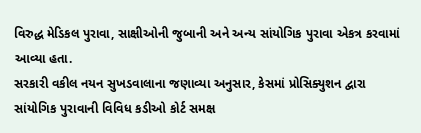વિરુદ્ધ મેડિકલ પુરાવા, સાક્ષીઓની જુબાની અને અન્ય સાંયોગિક પુરાવા એકત્ર કરવામાં આવ્યા હતા.
સરકારી વકીલ નયન સુખડવાલાના જણાવ્યા અનુસાર, કેસમાં પ્રોસિક્યુશન દ્વારા સાંયોગિક પુરાવાની વિવિધ કડીઓ કોર્ટ સમક્ષ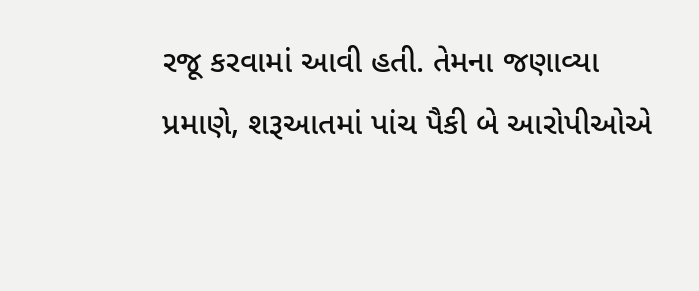રજૂ કરવામાં આવી હતી. તેમના જણાવ્યા પ્રમાણે, શરૂઆતમાં પાંચ પૈકી બે આરોપીઓએ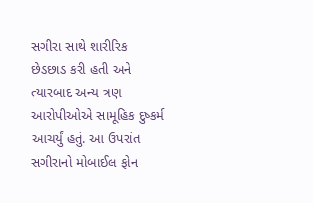સગીરા સાથે શારીરિક છેડછાડ કરી હતી અને ત્યારબાદ અન્ય ત્રણ આરોપીઓએ સામૂહિક દુષ્કર્મ આચર્યું હતું. આ ઉપરાંત સગીરાનો મોબાઈલ ફોન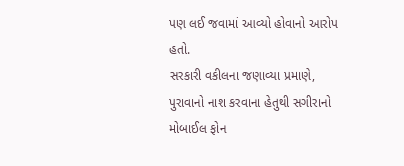પણ લઈ જવામાં આવ્યો હોવાનો આરોપ હતો.
સરકારી વકીલના જણાવ્યા પ્રમાણે, પુરાવાનો નાશ કરવાના હેતુથી સગીરાનો મોબાઈલ ફોન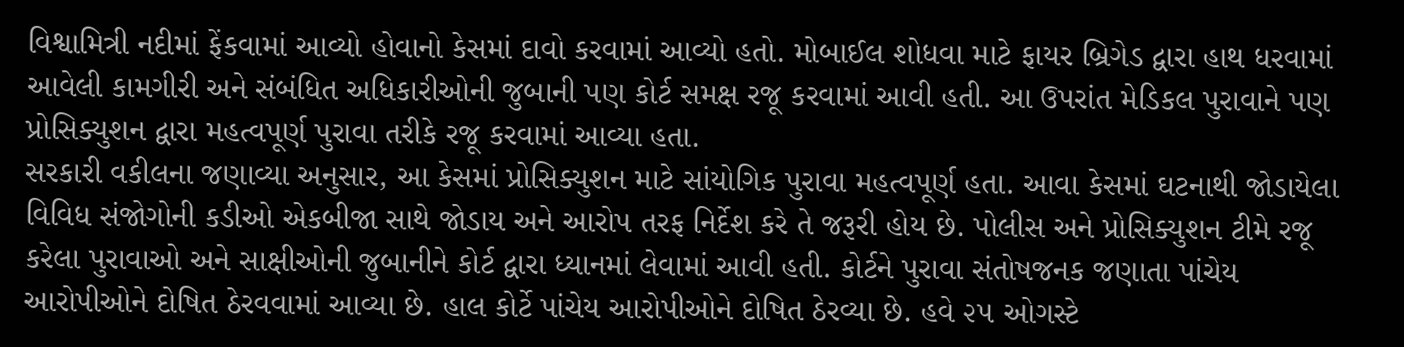વિશ્વામિત્રી નદીમાં ફેંકવામાં આવ્યો હોવાનો કેસમાં દાવો કરવામાં આવ્યો હતો. મોબાઈલ શોધવા માટે ફાયર બ્રિગેડ દ્વારા હાથ ધરવામાં આવેલી કામગીરી અને સંબંધિત અધિકારીઓની જુબાની પણ કોર્ટ સમક્ષ રજૂ કરવામાં આવી હતી. આ ઉપરાંત મેડિકલ પુરાવાને પણ પ્રોસિક્યુશન દ્વારા મહત્વપૂર્ણ પુરાવા તરીકે રજૂ કરવામાં આવ્યા હતા.
સરકારી વકીલના જણાવ્યા અનુસાર, આ કેસમાં પ્રોસિક્યુશન માટે સાંયોગિક પુરાવા મહત્વપૂર્ણ હતા. આવા કેસમાં ઘટનાથી જોડાયેલા વિવિધ સંજોગોની કડીઓ એકબીજા સાથે જોડાય અને આરોપ તરફ નિર્દેશ કરે તે જરૂરી હોય છે. પોલીસ અને પ્રોસિક્યુશન ટીમે રજૂ કરેલા પુરાવાઓ અને સાક્ષીઓની જુબાનીને કોર્ટ દ્વારા ધ્યાનમાં લેવામાં આવી હતી. કોર્ટને પુરાવા સંતોષજનક જણાતા પાંચેય આરોપીઓને દોષિત ઠેરવવામાં આવ્યા છે. હાલ કોર્ટે પાંચેય આરોપીઓને દોષિત ઠેરવ્યા છે. હવે ૨૫ ઓગસ્ટે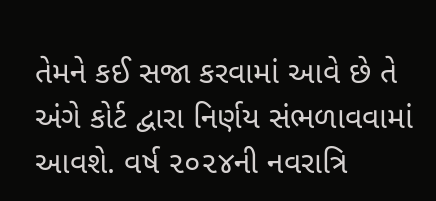તેમને કઈ સજા કરવામાં આવે છે તે અંગે કોર્ટ દ્વારા નિર્ણય સંભળાવવામાં આવશે. વર્ષ ૨૦૨૪ની નવરાત્રિ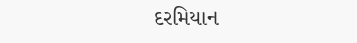દરમિયાન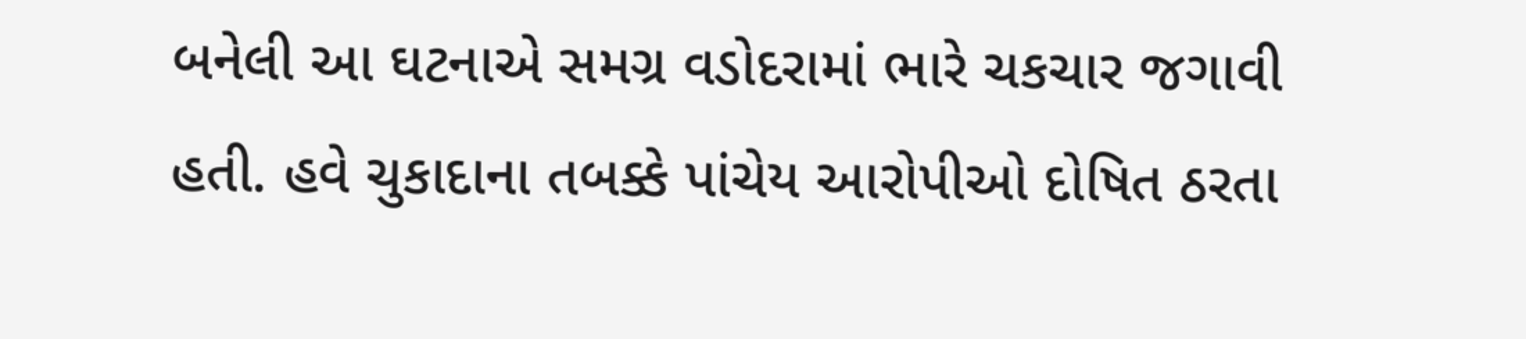બનેલી આ ઘટનાએ સમગ્ર વડોદરામાં ભારે ચકચાર જગાવી હતી. હવે ચુકાદાના તબક્કે પાંચેય આરોપીઓ દોષિત ઠરતા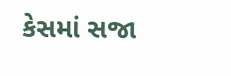કેસમાં સજા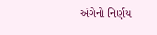અંગેનો નિર્ણય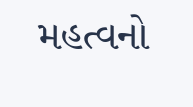મહત્વનો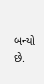બન્યો છે.